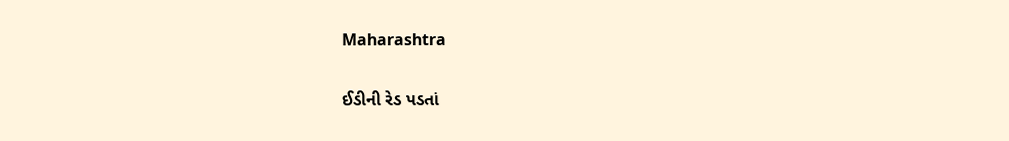Maharashtra

ઈડીની રેડ પડતાં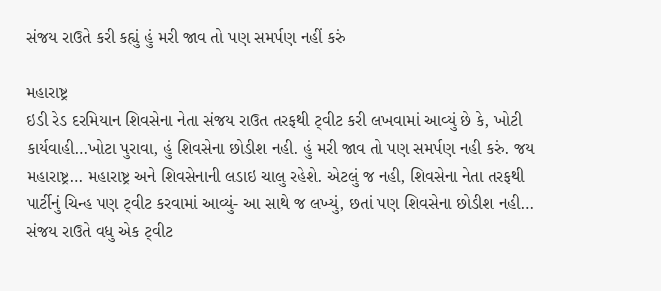સંજય રાઉતે કરી કહ્યું હું મરી જાવ તો પણ સમર્પણ નહીં કરું

મહારાષ્ટ્ર
ઇડી રેડ દરમિયાન શિવસેના નેતા સંજય રાઉત તરફથી ટ્‌વીટ કરી લખવામાં આવ્યું છે કે, ખોટી કાર્યવાહી…ખોટા પુરાવા, હું શિવસેના છોડીશ નહી. હું મરી જાવ તો પણ સમર્પણ નહી કરું. જય મહારાષ્ટ્ર… મહારાષ્ટ્ર અને શિવસેનાની લડાઇ ચાલુ રહેશે. એટલું જ નહી, શિવસેના નેતા તરફથી પાર્ટીનું ચિન્હ પણ ટ્‌વીટ કરવામાં આવ્યું- આ સાથે જ લખ્યું, છતાં પણ શિવસેના છોડીશ નહી… સંજય રાઉતે વધુ એક ટ્‌વીટ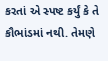કરતાં એ સ્પષ્ટ કર્યું કે તે કૌભાંડમાં નથી. તેમણે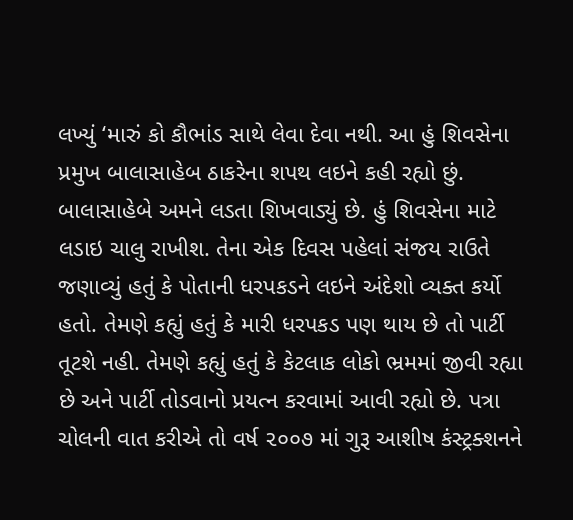લખ્યું ‘મારું કો કૌભાંડ સાથે લેવા દેવા નથી. આ હું શિવસેના પ્રમુખ બાલાસાહેબ ઠાકરેના શપથ લઇને કહી રહ્યો છું. બાલાસાહેબે અમને લડતા શિખવાડ્યું છે. હું શિવસેના માટે લડાઇ ચાલુ રાખીશ. તેના એક દિવસ પહેલાં સંજય રાઉતે જણાવ્યું હતું કે પોતાની ધરપકડને લઇને અંદેશો વ્યક્ત કર્યો હતો. તેમણે કહ્યું હતું કે મારી ધરપકડ પણ થાય છે તો પાર્ટી તૂટશે નહી. તેમણે કહ્યું હતું કે કેટલાક લોકો ભ્રમમાં જીવી રહ્યા છે અને પાર્ટી તોડવાનો પ્રયત્ન કરવામાં આવી રહ્યો છે. પત્રા ચોલની વાત કરીએ તો વર્ષ ૨૦૦૭ માં ગુરૂ આશીષ કંસ્ટ્રક્શનને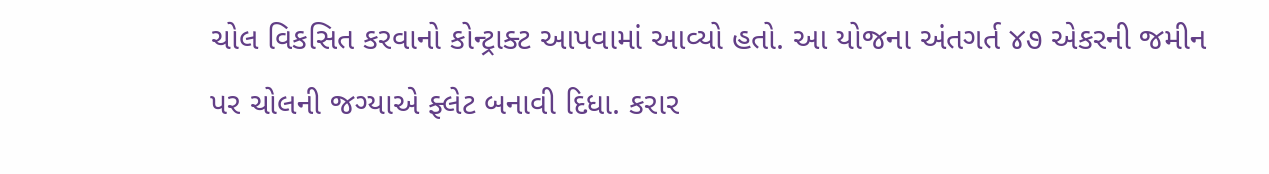ચોલ વિકસિત કરવાનો કોન્ટ્રાક્ટ આપવામાં આવ્યો હતો. આ યોજના અંતગર્ત ૪૭ એકરની જમીન પર ચોલની જગ્યાએ ફ્લેટ બનાવી દિધા. કરાર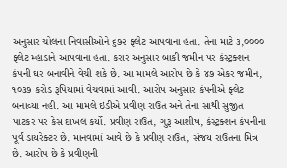અનુસાર ચોલના નિવાસીઓને ૬૭૨ ફ્લેટ આપવાના હતા. તેના માટે ૩,૦૦૦૦ ફ્લેટ મ્હાડાને આપવાના હતા. કરાર અનુસાર બાકી જમીન પર કંસ્ટ્રક્શન કંપની ઘર બનાવીને વેચી શકે છે. આ મામલે આરોપ છે કે ૪૭ એકર જમીન, ૧૦૩૭ કરોડ રૂપિયામાં વેચવામાં આવી. આરોપ અનુસાર કંપનીએ ફ્લેટ બનાવ્યા નહી. આ મામલે ઇડીએ પ્રવીણ રાઉત અને તેના સાથી સુજીત પાટકર પર કેસ દાખલ કર્યો. પ્રવીણ રાઉત, ગુરૂ આશીષ, કંસ્ટ્રક્શન કંપનીના પૂર્વ ડાયરેક્ટર છે. માનવામાં આવે છે કે પ્રવીણ રાઉત, સંજય રાઉતના મિત્ર છે. આરોપ છે કે પ્રવીણની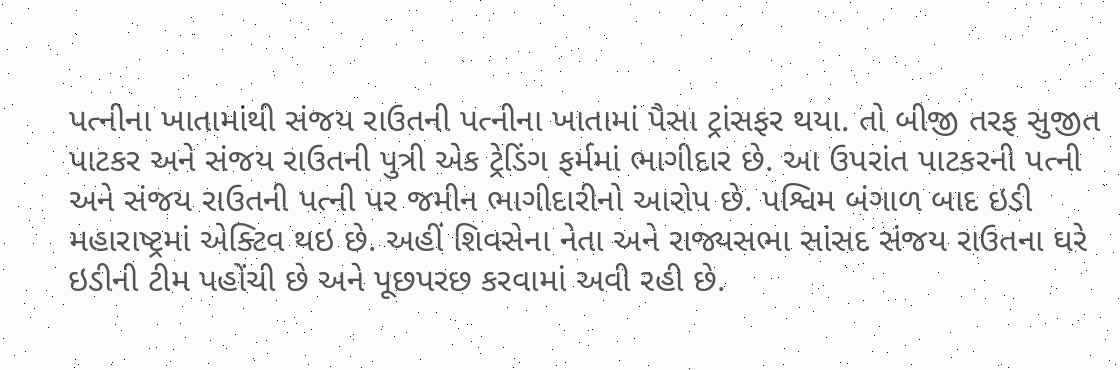પત્નીના ખાતામાંથી સંજય રાઉતની પત્નીના ખાતામાં પૈસા ટ્રાંસફર થયા. તો બીજી તરફ સુજીત પાટકર અને સંજય રાઉતની પુત્રી એક ટ્રેડિંગ ફર્મમાં ભાગીદાર છે. આ ઉપરાંત પાટકરની પત્ની અને સંજય રાઉતની પત્ની પર જમીન ભાગીદારીનો આરોપ છે. પશ્વિમ બંગાળ બાદ ઇડી મહારાષ્ટ્રમાં એક્ટિવ થઇ છે. અહીં શિવસેના નેતા અને રાજ્યસભા સાંસદ સંજય રાઉતના ઘરે ઇડીની ટીમ પહોંચી છે અને પૂછપરછ કરવામાં અવી રહી છે.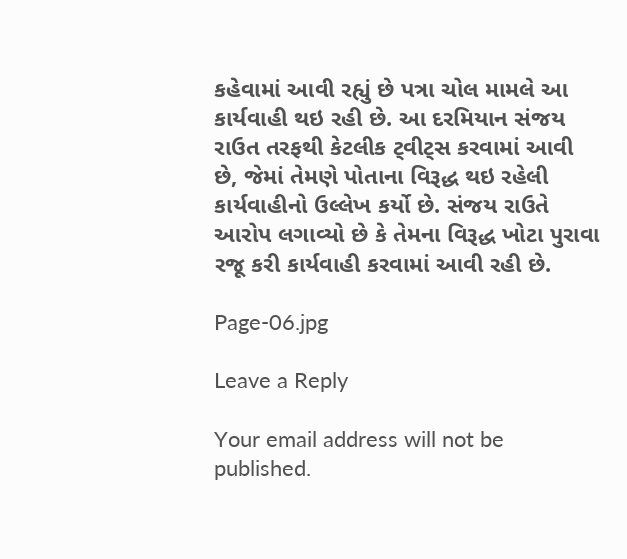કહેવામાં આવી રહ્યું છે પત્રા ચોલ મામલે આ કાર્યવાહી થઇ રહી છે. આ દરમિયાન સંજય રાઉત તરફથી કેટલીક ટ્‌વીટ્‌સ કરવામાં આવી છે, જેમાં તેમણે પોતાના વિરૂદ્ધ થઇ રહેલી કાર્યવાહીનો ઉલ્લેખ કર્યો છે. સંજય રાઉતે આરોપ લગાવ્યો છે કે તેમના વિરૂદ્ધ ખોટા પુરાવા રજૂ કરી કાર્યવાહી કરવામાં આવી રહી છે.

Page-06.jpg

Leave a Reply

Your email address will not be published.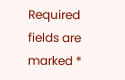Required fields are marked *